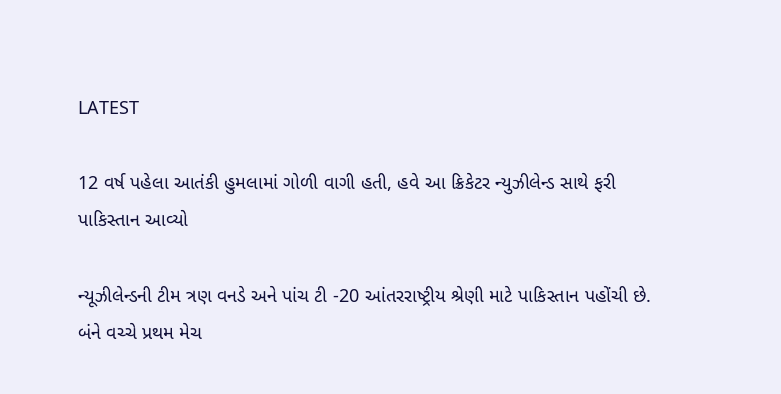LATEST

12 વર્ષ પહેલા આતંકી હુમલામાં ગોળી વાગી હતી, હવે આ ક્રિકેટર ન્યુઝીલેન્ડ સાથે ફરી પાકિસ્તાન આવ્યો

ન્યૂઝીલેન્ડની ટીમ ત્રણ વનડે અને પાંચ ટી -20 આંતરરાષ્ટ્રીય શ્રેણી માટે પાકિસ્તાન પહોંચી છે. બંને વચ્ચે પ્રથમ મેચ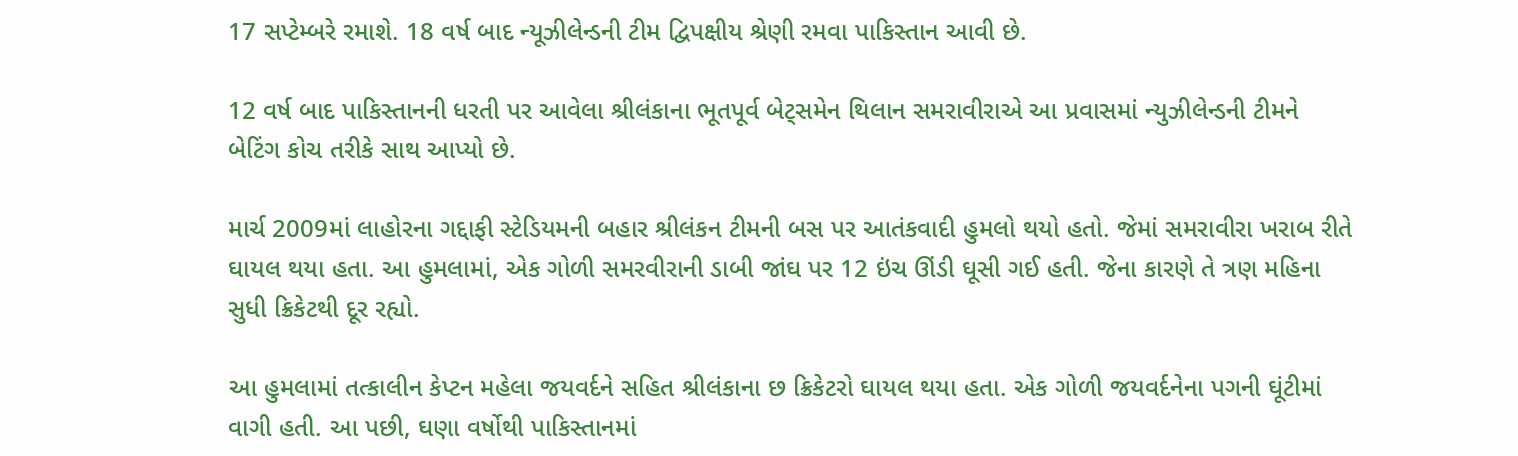17 સપ્ટેમ્બરે રમાશે. 18 વર્ષ બાદ ન્યૂઝીલેન્ડની ટીમ દ્વિપક્ષીય શ્રેણી રમવા પાકિસ્તાન આવી છે.

12 વર્ષ બાદ પાકિસ્તાનની ધરતી પર આવેલા શ્રીલંકાના ભૂતપૂર્વ બેટ્સમેન થિલાન સમરાવીરાએ આ પ્રવાસમાં ન્યુઝીલેન્ડની ટીમને બેટિંગ કોચ તરીકે સાથ આપ્યો છે.

માર્ચ 2009માં લાહોરના ગદ્દાફી સ્ટેડિયમની બહાર શ્રીલંકન ટીમની બસ પર આતંકવાદી હુમલો થયો હતો. જેમાં સમરાવીરા ખરાબ રીતે ઘાયલ થયા હતા. આ હુમલામાં, એક ગોળી સમરવીરાની ડાબી જાંઘ પર 12 ઇંચ ઊંડી ઘૂસી ગઈ હતી. જેના કારણે તે ત્રણ મહિના સુધી ક્રિકેટથી દૂર રહ્યો.

આ હુમલામાં તત્કાલીન કેપ્ટન મહેલા જયવર્દને સહિત શ્રીલંકાના છ ક્રિકેટરો ઘાયલ થયા હતા. એક ગોળી જયવર્દનેના પગની ઘૂંટીમાં વાગી હતી. આ પછી, ઘણા વર્ષોથી પાકિસ્તાનમાં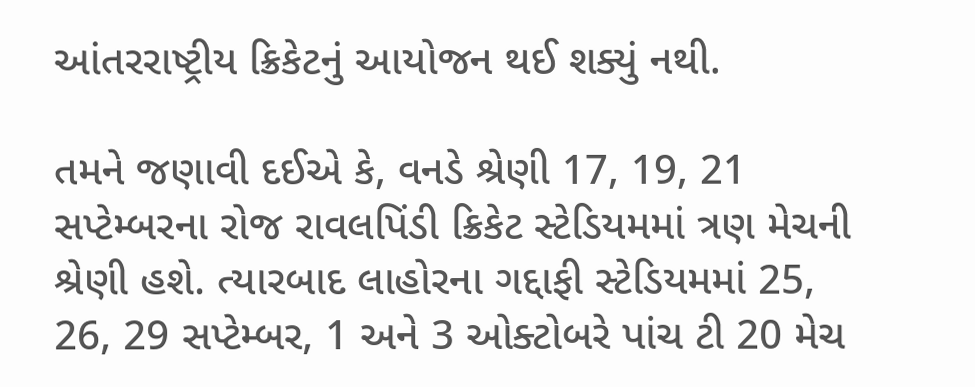આંતરરાષ્ટ્રીય ક્રિકેટનું આયોજન થઈ શક્યું નથી.

તમને જણાવી દઈએ કે, વનડે શ્રેણી 17, 19, 21 સપ્ટેમ્બરના રોજ રાવલપિંડી ક્રિકેટ સ્ટેડિયમમાં ત્રણ મેચની શ્રેણી હશે. ત્યારબાદ લાહોરના ગદ્દાફી સ્ટેડિયમમાં 25, 26, 29 સપ્ટેમ્બર, 1 અને 3 ઓક્ટોબરે પાંચ ટી 20 મેચ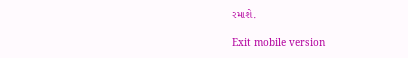રમાશે.

Exit mobile version